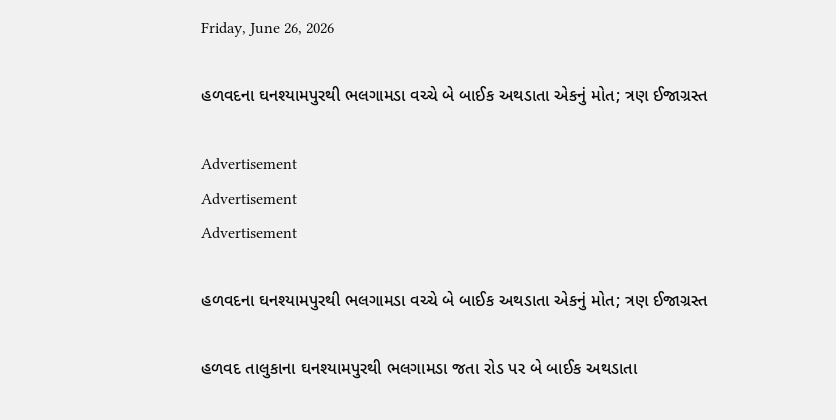Friday, June 26, 2026

હળવદના ઘનશ્યામપુરથી ભલગામડા વચ્ચે બે બાઈક અથડાતા એકનું મોત; ત્રણ ઈજાગ્રસ્ત

Advertisement
Advertisement
Advertisement

હળવદના ઘનશ્યામપુરથી ભલગામડા વચ્ચે બે બાઈક અથડાતા એકનું મોત; ત્રણ ઈજાગ્રસ્ત

હળવદ તાલુકાના ઘનશ્યામપુરથી ભલગામડા જતા રોડ પર બે બાઈક અથડાતા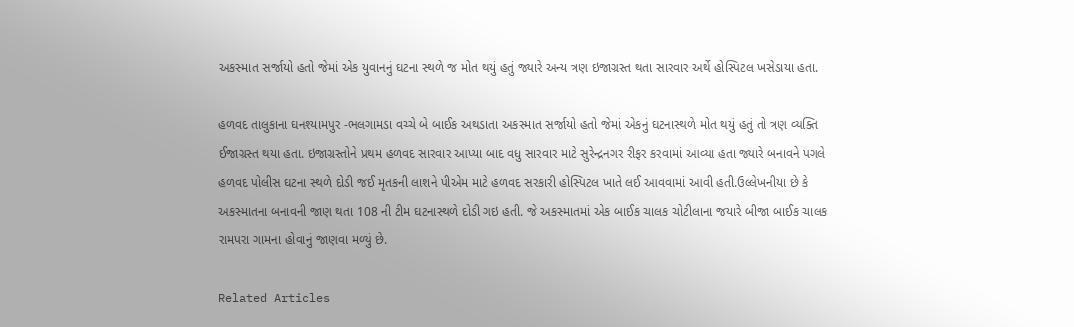અકસ્માત સર્જાયો હતો જેમાં એક યુવાનનું ઘટના સ્થળે જ મોત થયું હતું જ્યારે અન્ય ત્રણ ઇજાગ્રસ્ત થતા સારવાર અર્થે હોસ્પિટલ ખસેડાયા હતા.

હળવદ તાલુકાના ઘનશ્યામપુર -ભલગામડા વચ્ચે બે બાઈક અથડાતા અકસ્માત સર્જાયો હતો જેમાં એકનું ઘટનાસ્થળે મોત થયું હતું તો ત્રણ વ્યક્તિ ઈજાગ્રસ્ત થયા હતા. ઇજાગ્રસ્તોને પ્રથમ હળવદ સારવાર આપ્યા બાદ વધુ સારવાર માટે સુરેન્દ્રનગર રીફર કરવામાં આવ્યા હતા જ્યારે બનાવને પગલે હળવદ પોલીસ ઘટના સ્થળે દોડી જઈ મૃતકની લાશને પીએમ માટે હળવદ સરકારી હોસ્પિટલ ખાતે લઈ આવવામાં આવી હતી.ઉલ્લેખનીયા છે કે અકસ્માતના બનાવની જાણ થતા 108 ની ટીમ ઘટનાસ્થળે દોડી ગઇ હતી. જે અકસ્માતમાં એક બાઈક ચાલક ચોટીલાના જયારે બીજા બાઈક ચાલક રામપરા ગામના હોવાનું જાણવા મળ્યું છે.

Related Articles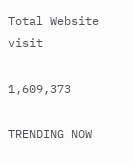Total Website visit

1,609,373

TRENDING NOW